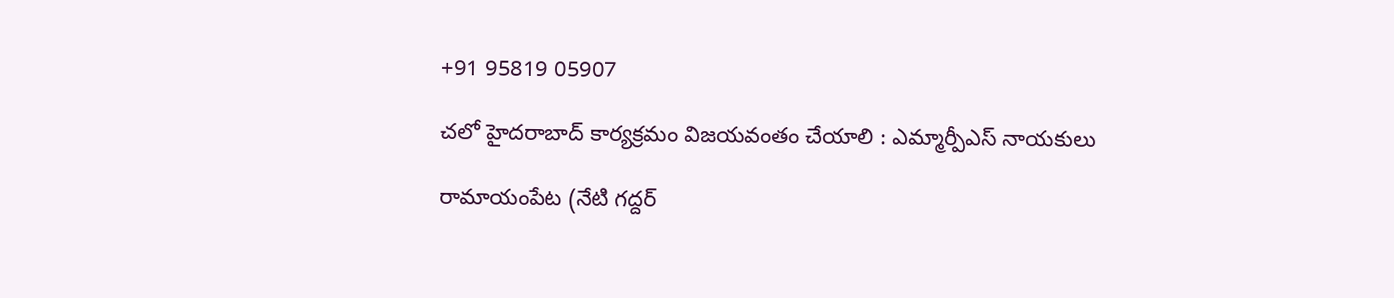+91 95819 05907

చలో హైదరాబాద్ కార్యక్రమం విజయవంతం చేయాలి : ఎమ్మార్పీఎస్ నాయకులు

రామాయంపేట (నేటి గద్దర్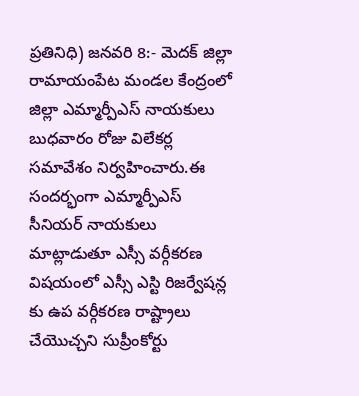ప్రతినిధి) జనవరి 8:- మెదక్ జిల్లా రామాయంపేట మండల కేంద్రంలో జిల్లా ఎమ్మార్పీఎస్ నాయకులు బుధవారం రోజు విలేకర్ల సమావేశం నిర్వహించారు.ఈ సందర్భంగా ఎమ్మార్పీఎస్ సీనియర్ నాయకులు మాట్లాడుతూ ఎస్సీ వర్గీకరణ విషయంలో ఎస్సీ ఎస్టి రిజర్వేషన్ల కు ఉప వర్గీకరణ రాష్ట్రాలు చేయొచ్చని సుప్రీంకోర్టు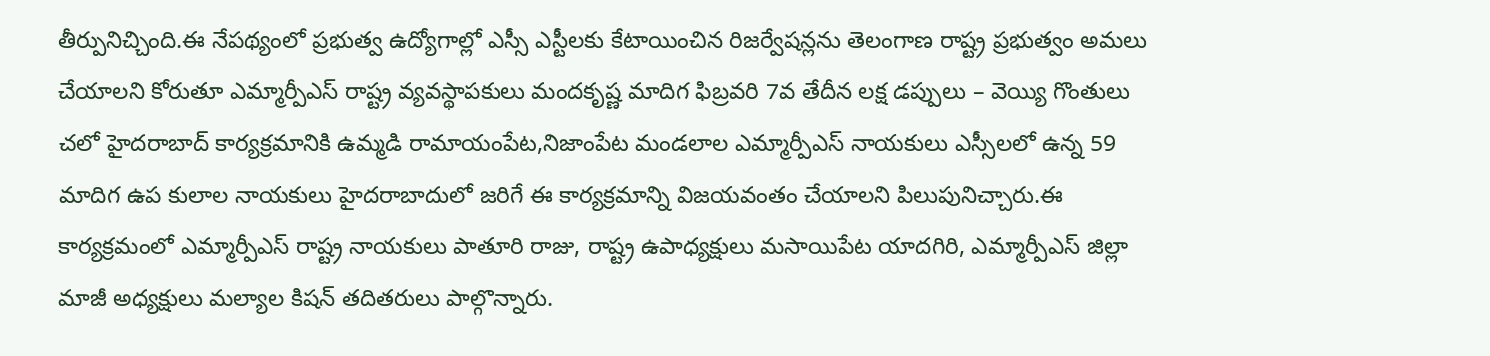తీర్పునిచ్చింది.ఈ నేపథ్యంలో ప్రభుత్వ ఉద్యోగాల్లో ఎస్సీ ఎస్టీలకు కేటాయించిన రిజర్వేషన్లను తెలంగాణ రాష్ట్ర ప్రభుత్వం అమలు చేయాలని కోరుతూ ఎమ్మార్పీఎస్ రాష్ట్ర వ్యవస్థాపకులు మందకృష్ణ మాదిగ ఫిబ్రవరి 7వ తేదీన లక్ష డప్పులు – వెయ్యి గొంతులు చలో హైదరాబాద్ కార్యక్రమానికి ఉమ్మడి రామాయంపేట,నిజాంపేట మండలాల ఎమ్మార్పీఎస్ నాయకులు ఎస్సీలలో ఉన్న 59 మాదిగ ఉప కులాల నాయకులు హైదరాబాదులో జరిగే ఈ కార్యక్రమాన్ని విజయవంతం చేయాలని పిలుపునిచ్చారు.ఈ కార్యక్రమంలో ఎమ్మార్పీఎస్ రాష్ట్ర నాయకులు పాతూరి రాజు, రాష్ట్ర ఉపాధ్యక్షులు మసాయిపేట యాదగిరి, ఎమ్మార్పీఎస్ జిల్లా మాజీ అధ్యక్షులు మల్యాల కిషన్ తదితరులు పాల్గొన్నారు.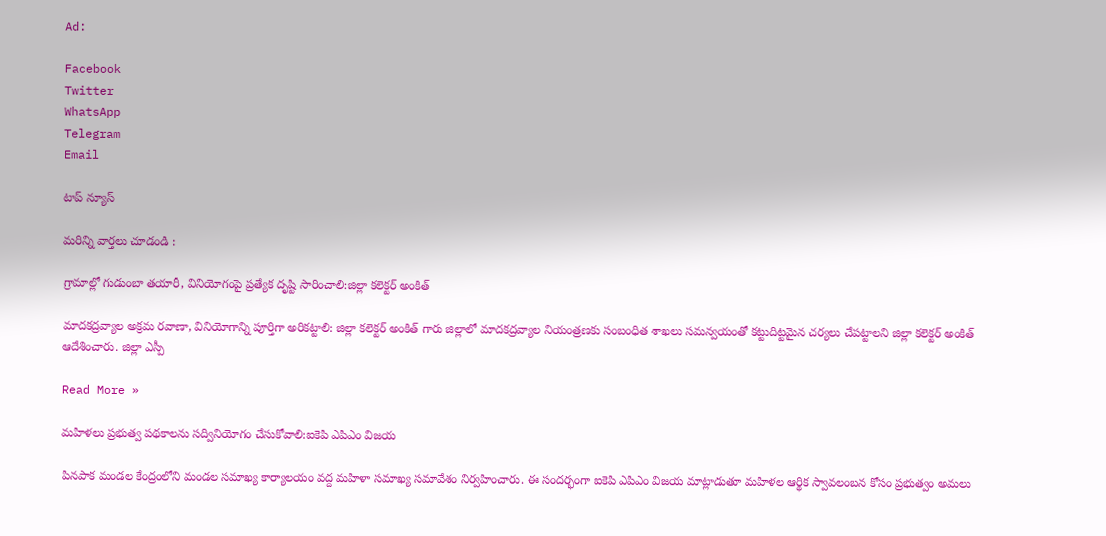Ad:

Facebook
Twitter
WhatsApp
Telegram
Email

టాప్ న్యూస్

మరిన్ని వార్తలు చూడండి :

గ్రామాల్లో గుడుంబా తయారీ, వినియోగంపై ప్రత్యేక దృష్టి సారించాలి:జిల్లా కలెక్టర్ అంకిత్

మాదకద్రవ్యాల అక్రమ రవాణా, వినియోగాన్ని పూర్తిగా అరికట్టాలి: జిల్లా కలెక్టర్ అంకిత్ గారు జిల్లాలో మాదకద్రవ్యాల నియంత్రణకు సంబంధిత శాఖలు సమన్వయంతో కట్టుదిట్టమైన చర్యలు చేపట్టాలని జిల్లా కలెక్టర్ అంకిత్ ఆదేశించారు. జిల్లా ఎస్పీ

Read More »

మహిళలు ప్రభుత్వ పథకాలను సద్వినియోగం చేసుకోవాలి:ఐకెపి ఎపిఎం విజయ

పినపాక మండల కేంద్రంలోని మండల సమాఖ్య కార్యాలయం వద్ద మహిళా సమాఖ్య సమావేశం నిర్వహించారు. ఈ సందర్భంగా ఐకెపి ఎపిఎం విజయ మాట్లాడుతూ మహిళల ఆర్థిక స్వావలంబన కోసం ప్రభుత్వం అమలు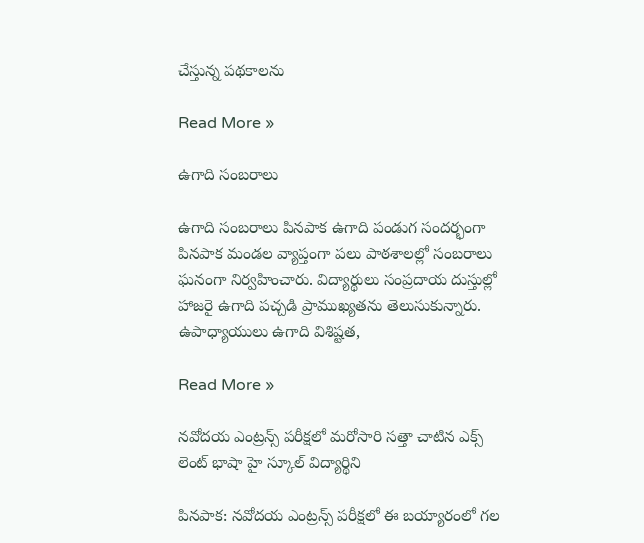చేస్తున్న పథకాలను

Read More »

ఉగాది సంబరాలు

ఉగాది సంబరాలు పినపాక ఉగాది పండుగ సందర్భంగా పినపాక మండల వ్యాప్తంగా పలు పాఠశాలల్లో సంబరాలు ఘనంగా నిర్వహించారు. విద్యార్థులు సంప్రదాయ దుస్తుల్లో హాజరై ఉగాది పచ్చడి ప్రాముఖ్యతను తెలుసుకున్నారు. ఉపాధ్యాయులు ఉగాది విశిష్టత,

Read More »

నవోదయ ఎంట్రన్స్ పరీక్షలో మరోసారి సత్తా చాటిన ఎక్స్ లెంట్ భాషా హై స్కూల్ విద్యార్థిని

పినపాక: నవోదయ ఎంట్రన్స్ పరీక్షలో ఈ బయ్యారంలో గల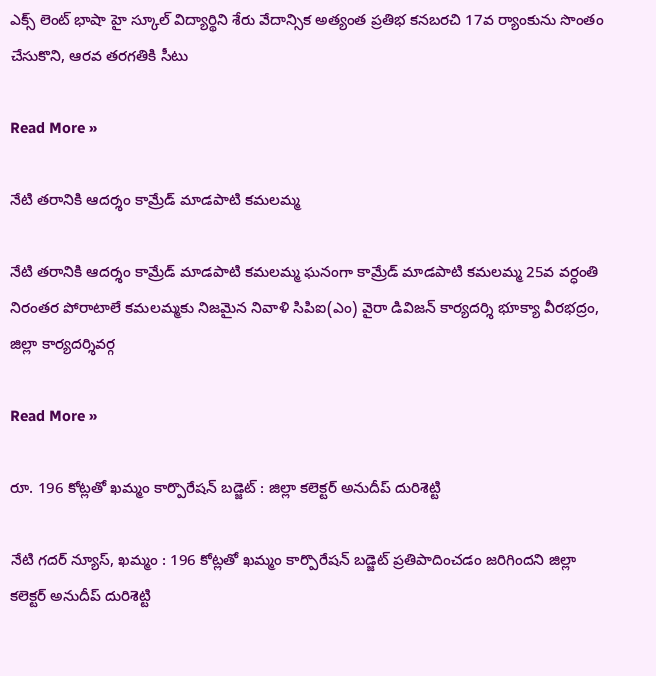ఎక్స్ లెంట్ భాషా హై స్కూల్ విద్యార్థిని శేరు వేదాన్సిక అత్యంత ప్రతిభ కనబరచి 17వ ర్యాంకును సొంతం చేసుకొని, ఆరవ తరగతికి సీటు

Read More »

నేటి తరానికి ఆదర్శం కామ్రేడ్ మాడపాటి కమలమ్మ

నేటి తరానికి ఆదర్శం కామ్రేడ్ మాడపాటి కమలమ్మ ఘనంగా కామ్రేడ్ మాడపాటి కమలమ్మ 25వ వర్ధంతి నిరంతర పోరాటాలే కమలమ్మకు నిజమైన నివాళి సిపిఐ(ఎం) వైరా డివిజన్ కార్యదర్శి భూక్యా వీరభద్రం, జిల్లా కార్యదర్శివర్గ

Read More »

రూ. 196 కోట్లతో ఖమ్మం కార్పొరేషన్ బడ్జెట్ : జిల్లా కలెక్టర్ అనుదీప్ దురిశెట్టి

నేటి గదర్ న్యూస్, ఖమ్మం : 196 కోట్లతో ఖమ్మం కార్పొరేషన్ బడ్జెట్ ప్రతిపాదించడం జరిగిందని జిల్లా కలెక్టర్ అనుదీప్ దురిశెట్టి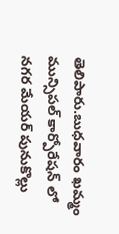తెలిపారు.బుధవారం ఖమ్మం మున్సిపల్ కార్పోరేషన్ లో నగర మేయర్ పునుకొల్లు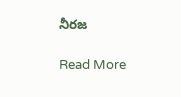నీరజ

Read More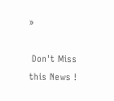»

 Don't Miss this News !